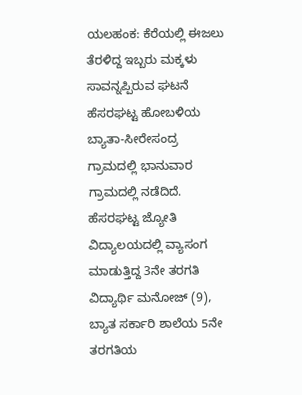ಯಲಹಂಕ: ಕೆರೆಯಲ್ಲಿ ಈಜಲು ತೆರಳಿದ್ದ ಇಬ್ಬರು ಮಕ್ಕಳು ಸಾವನ್ನಪ್ಪಿರುವ ಘಟನೆ ಹೆಸರಘಟ್ಟ ಹೋಬಳಿಯ ಬ್ಯಾತಾ-ಸೀರೇಸಂದ್ರ ಗ್ರಾಮದಲ್ಲಿ ಭಾನುವಾರ ಗ್ರಾಮದಲ್ಲಿ ನಡೆದಿದೆ.
ಹೆಸರಘಟ್ಟ ಜ್ಯೋತಿ ವಿದ್ಯಾಲಯದಲ್ಲಿ ವ್ಯಾಸಂಗ ಮಾಡುತ್ತಿದ್ದ 3ನೇ ತರಗತಿ ವಿದ್ಯಾರ್ಥಿ ಮನೋಜ್ (9), ಬ್ಯಾತ ಸರ್ಕಾರಿ ಶಾಲೆಯ 5ನೇ ತರಗತಿಯ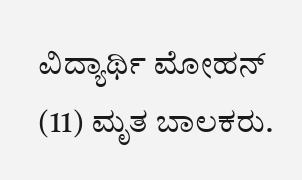ವಿದ್ಯಾರ್ಥಿ ಮೋಹನ್ (11) ಮೃತ ಬಾಲಕರು.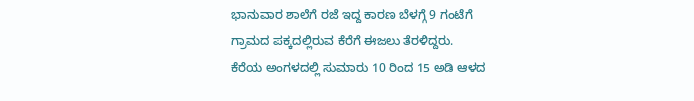ಭಾನುವಾರ ಶಾಲೆಗೆ ರಜೆ ಇದ್ದ ಕಾರಣ ಬೆಳಗ್ಗೆ 9 ಗಂಟೆಗೆ ಗ್ರಾಮದ ಪಕ್ಕದಲ್ಲಿರುವ ಕೆರೆಗೆ ಈಜಲು ತೆರಳಿದ್ದರು.
ಕೆರೆಯ ಅಂಗಳದಲ್ಲಿ ಸುಮಾರು 10 ರಿಂದ 15 ಅಡಿ ಆಳದ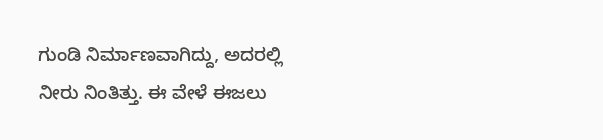ಗುಂಡಿ ನಿರ್ಮಾಣವಾಗಿದ್ದು, ಅದರಲ್ಲಿ ನೀರು ನಿಂತಿತ್ತು. ಈ ವೇಳೆ ಈಜಲು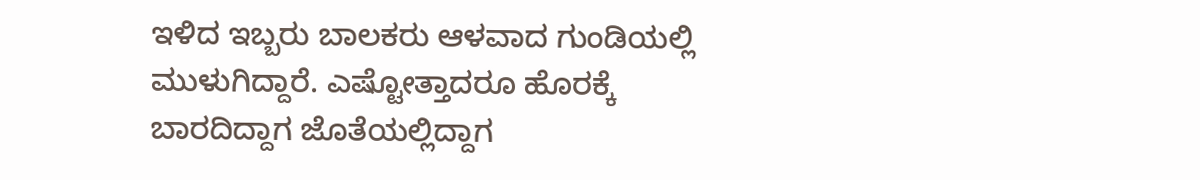ಇಳಿದ ಇಬ್ಬರು ಬಾಲಕರು ಆಳವಾದ ಗುಂಡಿಯಲ್ಲಿ ಮುಳುಗಿದ್ದಾರೆ. ಎಷ್ಟೋತ್ತಾದರೂ ಹೊರಕ್ಕೆ ಬಾರದಿದ್ದಾಗ ಜೊತೆಯಲ್ಲಿದ್ದಾಗ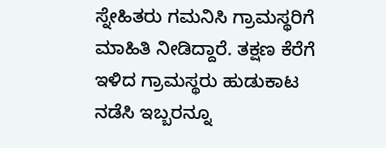ಸ್ನೇಹಿತರು ಗಮನಿಸಿ ಗ್ರಾಮಸ್ಥರಿಗೆ ಮಾಹಿತಿ ನೀಡಿದ್ದಾರೆ. ತಕ್ಷಣ ಕೆರೆಗೆ ಇಳಿದ ಗ್ರಾಮಸ್ಥರು ಹುಡುಕಾಟ ನಡೆಸಿ ಇಬ್ಬರನ್ನೂ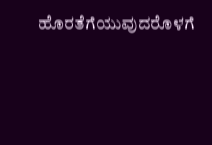ಹೊರತೆಗೆಯುವುದರೊಳಗೆ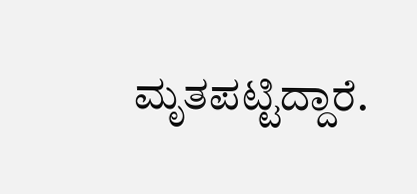ಮೃತಪಟ್ಟಿದ್ದಾರೆ.